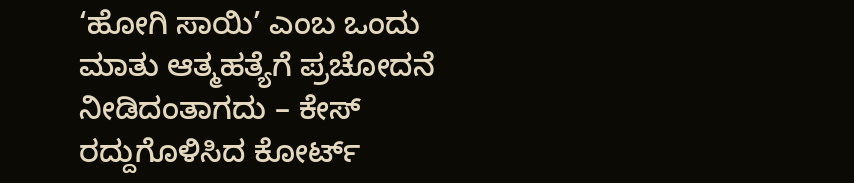‘ಹೋಗಿ ಸಾಯಿ’ ಎಂಬ ಒಂದು ಮಾತು ಆತ್ಮಹತ್ಯೆಗೆ ಪ್ರಚೋದನೆ ನೀಡಿದಂತಾಗದು – ಕೇಸ್ ರದ್ದುಗೊಳಿಸಿದ ಕೋರ್ಟ್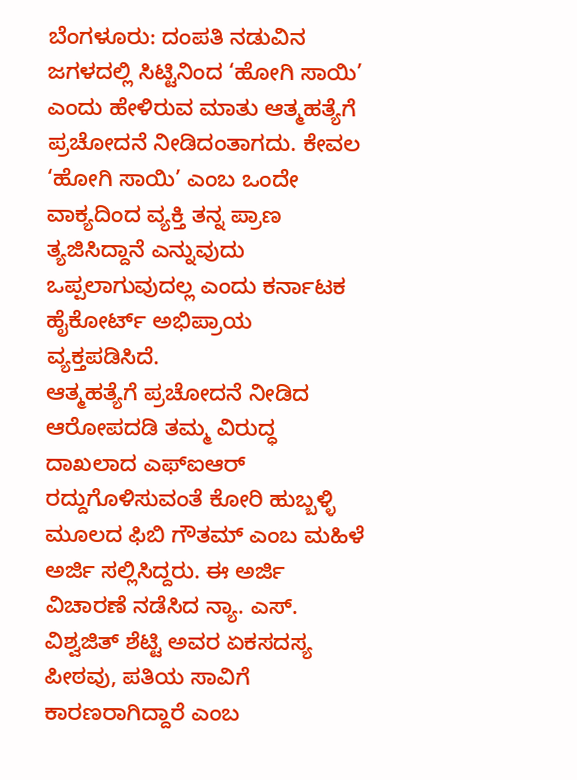ಬೆಂಗಳೂರು: ದಂಪತಿ ನಡುವಿನ ಜಗಳದಲ್ಲಿ ಸಿಟ್ಟಿನಿಂದ ‘ಹೋಗಿ ಸಾಯಿ’ ಎಂದು ಹೇಳಿರುವ ಮಾತು ಆತ್ಮಹತ್ಯೆಗೆ ಪ್ರಚೋದನೆ ನೀಡಿದಂತಾಗದು. ಕೇವಲ ‘ಹೋಗಿ ಸಾಯಿ’ ಎಂಬ ಒಂದೇ ವಾಕ್ಯದಿಂದ ವ್ಯಕ್ತಿ ತನ್ನ ಪ್ರಾಣ ತ್ಯಜಿಸಿದ್ದಾನೆ ಎನ್ನುವುದು ಒಪ್ಪಲಾಗುವುದಲ್ಲ ಎಂದು ಕರ್ನಾಟಕ ಹೈಕೋರ್ಟ್ ಅಭಿಪ್ರಾಯ ವ್ಯಕ್ತಪಡಿಸಿದೆ.
ಆತ್ಮಹತ್ಯೆಗೆ ಪ್ರಚೋದನೆ ನೀಡಿದ ಆರೋಪದಡಿ ತಮ್ಮ ವಿರುದ್ಧ ದಾಖಲಾದ ಎಫ್ಐಆರ್ ರದ್ದುಗೊಳಿಸುವಂತೆ ಕೋರಿ ಹುಬ್ಬಳ್ಳಿ ಮೂಲದ ಫಿಬಿ ಗೌತಮ್ ಎಂಬ ಮಹಿಳೆ ಅರ್ಜಿ ಸಲ್ಲಿಸಿದ್ದರು. ಈ ಅರ್ಜಿ ವಿಚಾರಣೆ ನಡೆಸಿದ ನ್ಯಾ. ಎಸ್. ವಿಶ್ವಜಿತ್ ಶೆಟ್ಟಿ ಅವರ ಏಕಸದಸ್ಯ ಪೀಠವು, ಪತಿಯ ಸಾವಿಗೆ ಕಾರಣರಾಗಿದ್ದಾರೆ ಎಂಬ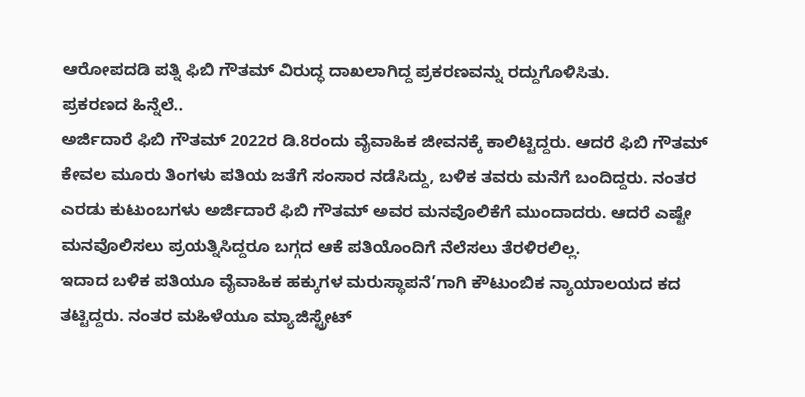ಆರೋಪದಡಿ ಪತ್ನಿ ಫಿಬಿ ಗೌತಮ್ ವಿರುದ್ಧ ದಾಖಲಾಗಿದ್ದ ಪ್ರಕರಣವನ್ನು ರದ್ದುಗೊಳಿಸಿತು.
ಪ್ರಕರಣದ ಹಿನ್ನೆಲೆ..
ಅರ್ಜಿದಾರೆ ಫಿಬಿ ಗೌತಮ್ 2022ರ ಡಿ.8ರಂದು ವೈವಾಹಿಕ ಜೀವನಕ್ಕೆ ಕಾಲಿಟ್ಟಿದ್ದರು. ಆದರೆ ಫಿಬಿ ಗೌತಮ್ ಕೇವಲ ಮೂರು ತಿಂಗಳು ಪತಿಯ ಜತೆಗೆ ಸಂಸಾರ ನಡೆಸಿದ್ದು, ಬಳಿಕ ತವರು ಮನೆಗೆ ಬಂದಿದ್ದರು. ನಂತರ ಎರಡು ಕುಟುಂಬಗಳು ಅರ್ಜಿದಾರೆ ಫಿಬಿ ಗೌತಮ್ ಅವರ ಮನವೊಲಿಕೆಗೆ ಮುಂದಾದರು. ಆದರೆ ಎಷ್ಟೇ ಮನವೊಲಿಸಲು ಪ್ರಯತ್ನಿಸಿದ್ದರೂ ಬಗ್ಗದ ಆಕೆ ಪತಿಯೊಂದಿಗೆ ನೆಲೆಸಲು ತೆರಳಿರಲಿಲ್ಲ.
ಇದಾದ ಬಳಿಕ ಪತಿಯೂ ವೈವಾಹಿಕ ಹಕ್ಕುಗಳ ಮರುಸ್ಥಾಪನೆ’ಗಾಗಿ ಕೌಟುಂಬಿಕ ನ್ಯಾಯಾಲಯದ ಕದ ತಟ್ಟಿದ್ದರು. ನಂತರ ಮಹಿಳೆಯೂ ಮ್ಯಾಜಿಸ್ಟ್ರೇಟ್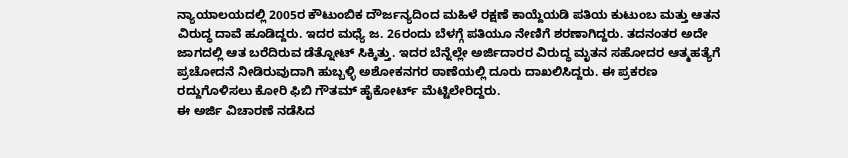ನ್ಯಾಯಾಲಯದಲ್ಲಿ 2005ರ ಕೌಟುಂಬಿಕ ದೌರ್ಜನ್ಯದಿಂದ ಮಹಿಳೆ ರಕ್ಷಣೆ ಕಾಯ್ದೆಯಡಿ ಪತಿಯ ಕುಟುಂಬ ಮತ್ತು ಆತನ ವಿರುದ್ಧ ದಾವೆ ಹೂಡಿದ್ದರು. ಇದರ ಮಧ್ಯೆ ಜ. 26ರಂದು ಬೆಳಗ್ಗೆ ಪತಿಯೂ ನೇಣಿಗೆ ಶರಣಾಗಿದ್ದರು. ತದನಂತರ ಅದೇ ಜಾಗದಲ್ಲಿ ಆತ ಬರೆದಿರುವ ಡೆತ್ನೋಟ್ ಸಿಕ್ಕಿತ್ತು. ಇದರ ಬೆನ್ನೆಲ್ಲೇ ಅರ್ಜಿದಾರರ ವಿರುದ್ಧ ಮೃತನ ಸಹೋದರ ಆತ್ಮಹತ್ಯೆಗೆ ಪ್ರಚೋದನೆ ನೀಡಿರುವುದಾಗಿ ಹುಬ್ಬಳ್ಳಿ ಅಶೋಕನಗರ ಠಾಣೆಯಲ್ಲಿ ದೂರು ದಾಖಲಿಸಿದ್ದರು. ಈ ಪ್ರಕರಣ ರದ್ದುಗೊಳಿಸಲು ಕೋರಿ ಫಿಬಿ ಗೌತಮ್ ಹೈಕೋರ್ಟ್ ಮೆಟ್ಟಿಲೇರಿದ್ದರು.
ಈ ಅರ್ಜಿ ವಿಚಾರಣೆ ನಡೆಸಿದ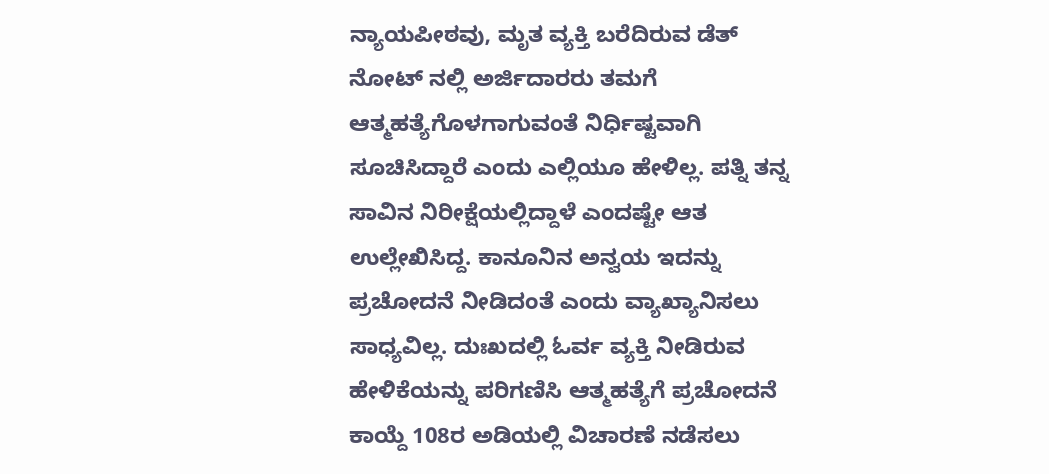ನ್ಯಾಯಪೀಠವು, ಮೃತ ವ್ಯಕ್ತಿ ಬರೆದಿರುವ ಡೆತ್ ನೋಟ್ ನಲ್ಲಿ ಅರ್ಜಿದಾರರು ತಮಗೆ ಆತ್ಮಹತ್ಯೆಗೊಳಗಾಗುವಂತೆ ನಿರ್ಧಿಷ್ಟವಾಗಿ ಸೂಚಿಸಿದ್ದಾರೆ ಎಂದು ಎಲ್ಲಿಯೂ ಹೇಳಿಲ್ಲ. ಪತ್ನಿ ತನ್ನ ಸಾವಿನ ನಿರೀಕ್ಷೆಯಲ್ಲಿದ್ದಾಳೆ ಎಂದಷ್ಟೇ ಆತ ಉಲ್ಲೇಖಿಸಿದ್ದ. ಕಾನೂನಿನ ಅನ್ವಯ ಇದನ್ನು ಪ್ರಚೋದನೆ ನೀಡಿದಂತೆ ಎಂದು ವ್ಯಾಖ್ಯಾನಿಸಲು ಸಾಧ್ಯವಿಲ್ಲ. ದುಃಖದಲ್ಲಿ ಓರ್ವ ವ್ಯಕ್ತಿ ನೀಡಿರುವ ಹೇಳಿಕೆಯನ್ನು ಪರಿಗಣಿಸಿ ಆತ್ಮಹತ್ಯೆಗೆ ಪ್ರಚೋದನೆ ಕಾಯ್ದೆ 108ರ ಅಡಿಯಲ್ಲಿ ವಿಚಾರಣೆ ನಡೆಸಲು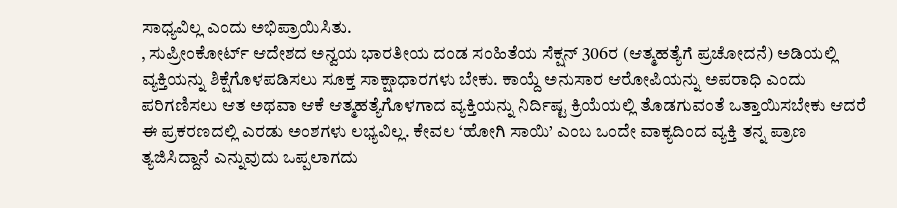ಸಾಧ್ಯವಿಲ್ಲ ಎಂದು ಅಭಿಪ್ರಾಯಿಸಿತು.
, ಸುಪ್ರೀಂಕೋರ್ಟ್ ಆದೇಶದ ಅನ್ವಯ ಭಾರತೀಯ ದಂಡ ಸಂಹಿತೆಯ ಸೆಕ್ಷನ್ 306ರ (ಆತ್ಮಹತ್ಯೆಗೆ ಪ್ರಚೋದನೆ) ಅಡಿಯಲ್ಲಿ ವ್ಯಕ್ತಿಯನ್ನು ಶಿಕ್ಷೆಗೊಳಪಡಿಸಲು ಸೂಕ್ತ ಸಾಕ್ಷಾಧಾರಗಳು ಬೇಕು. ಕಾಯ್ದೆ ಅನುಸಾರ ಆರೋಪಿಯನ್ನು ಅಪರಾಧಿ ಎಂದು ಪರಿಗಣಿಸಲು ಆತ ಅಥವಾ ಆಕೆ ಆತ್ಮಹತ್ಯೆಗೊಳಗಾದ ವ್ಯಕ್ತಿಯನ್ನು ನಿರ್ದಿಷ್ಟ ಕ್ರಿಯೆಯಲ್ಲಿ ತೊಡಗುವಂತೆ ಒತ್ತಾಯಿಸಬೇಕು ಆದರೆ ಈ ಪ್ರಕರಣದಲ್ಲಿ ಎರಡು ಅಂಶಗಳು ಲಭ್ಯವಿಲ್ಲ. ಕೇವಲ ‘ಹೋಗಿ ಸಾಯಿ’ ಎಂಬ ಒಂದೇ ವಾಕ್ಯದಿಂದ ವ್ಯಕ್ತಿ ತನ್ನ ಪ್ರಾಣ ತ್ಯಜಿಸಿದ್ದಾನೆ ಎನ್ನುವುದು ಒಪ್ಪಲಾಗದು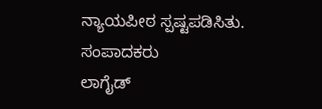ನ್ಯಾಯಪೀಠ ಸ್ಪಷ್ಟಪಡಿಸಿತು.
ಸಂಪಾದಕರು
ಲಾಗೈಡ್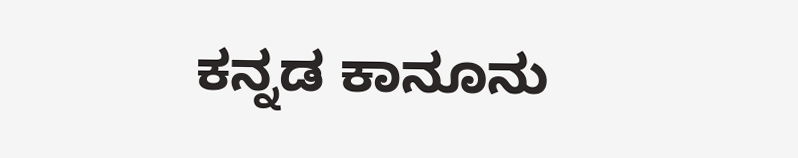ಕನ್ನಡ ಕಾನೂನು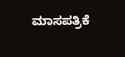ಮಾಸಪತ್ರಿಕೆ